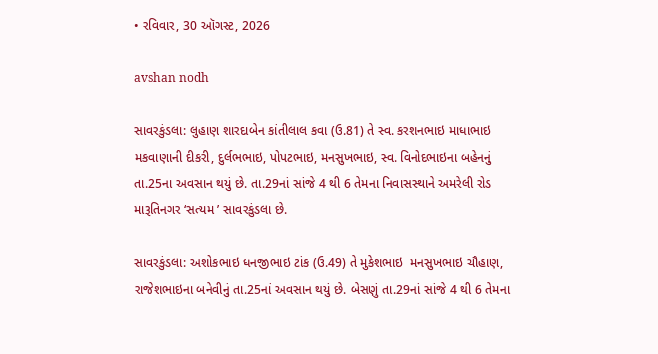• રવિવાર, 30 ઑગસ્ટ, 2026

avshan nodh

સાવરકુંડલા: લુહાણ શારદાબેન કાંતીલાલ કવા (ઉ.81) તે સ્વ. કરશનભાઇ માધાભાઇ મકવાણાની દીકરી, દુર્લભભાઇ, પોપટભાઇ, મનસુખભાઇ, સ્વ. વિનોદભાઇના બહેનનું તા.25ના અવસાન થયું છે. તા.29નાં સાંજે 4 થી 6 તેમના નિવાસસ્થાને અમરેલી રોડ મારૂતિનગર ‘સત્યમ ’ સાવરકુંડલા છે.

સાવરકુંડલા: અશોકભાઇ ધનજીભાઇ ટાંક (ઉ.49) તે મુકેશભાઇ  મનસુખભાઇ ચૌહાણ, રાજેશભાઇના બનેવીનું તા.25નાં અવસાન થયું છે. બેસણું તા.29નાં સાંજે 4 થી 6 તેમના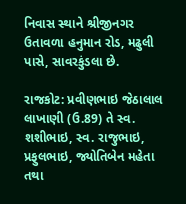નિવાસ સ્થાને શ્રીજીનગર ઉતાવળા હનુમાન રોડ, મઢુલી પાસે, સાવરકુંડલા છે.

રાજકોટ: પ્રવીણભાઇ જેઠાલાલ લાખાણી (ઉ.89) તે સ્વ. શશીભાઇ, સ્વ. રાજુભાઇ, પ્રફુલભાઇ, જ્યોતિબેન મહેતા તથા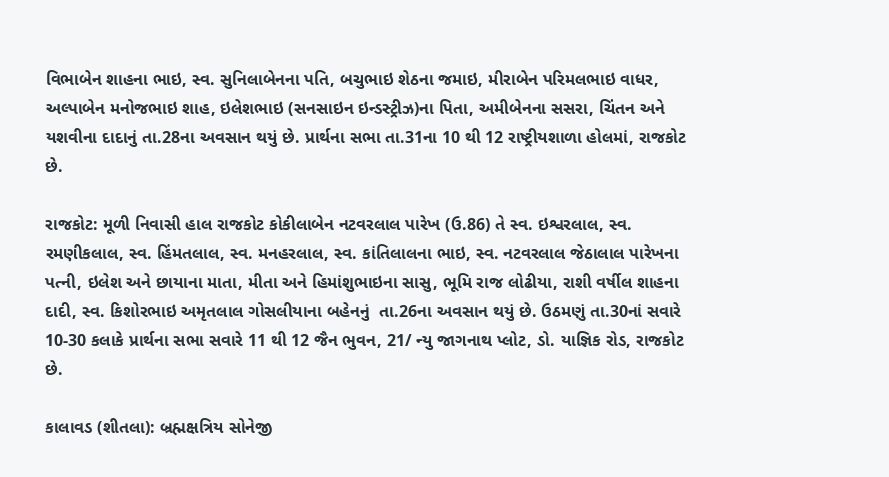વિભાબેન શાહના ભાઇ, સ્વ. સુનિલાબેનના પતિ, બચુભાઇ શેઠના જમાઇ, મીરાબેન પરિમલભાઇ વાધર, અલ્પાબેન મનોજભાઇ શાહ, ઇલેશભાઇ (સનસાઇન ઇન્ડસ્ટ્રીઝ)ના પિતા, અમીબેનના સસરા, ચિંતન અને યશવીના દાદાનું તા.28ના અવસાન થયું છે. પ્રાર્થના સભા તા.31ના 10 થી 12 રાષ્ટ્રીયશાળા હોલમાં, રાજકોટ છે.

રાજકોટ: મૂળી નિવાસી હાલ રાજકોટ કોકીલાબેન નટવરલાલ પારેખ (ઉ.86) તે સ્વ. ઇશ્વરલાલ, સ્વ. રમણીકલાલ, સ્વ. હિંમતલાલ, સ્વ. મનહરલાલ, સ્વ. કાંતિલાલના ભાઇ, સ્વ. નટવરલાલ જેઠાલાલ પારેખના પત્ની, ઇલેશ અને છાયાના માતા, મીતા અને હિમાંશુભાઇના સાસુ, ભૂમિ રાજ લોઢીયા, રાશી વર્ષીલ શાહના દાદી, સ્વ. કિશોરભાઇ અમૃતલાલ ગોસલીયાના બહેનનું  તા.26ના અવસાન થયું છે. ઉઠમણું તા.30નાં સવારે 10-30 કલાકે પ્રાર્થના સભા સવારે 11 થી 12 જૈન ભુવન, 21/ ન્યુ જાગનાથ પ્લોટ, ડો. યાજ્ઞિક રોડ, રાજકોટ છે.

કાલાવડ (શીતલા): બ્રહ્મક્ષત્રિય સોનેજી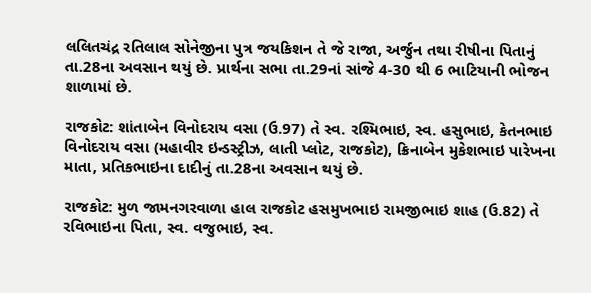લલિતચંદ્ર રતિલાલ સોનેજીના પુત્ર જયકિશન તે જે રાજા, અર્જુન તથા રીષીના પિતાનું તા.28ના અવસાન થયું છે. પ્રાર્થના સભા તા.29નાં સાંજે 4-30 થી 6 ભાટિયાની ભોજન શાળામાં છે.

રાજકોટ: શાંતાબેન વિનોદરાય વસા (ઉ.97) તે સ્વ. રશ્મિભાઇ, સ્વ. હસુભાઇ, કેતનભાઇ વિનોદરાય વસા (મહાવીર ઇન્ડસ્ટ્રીઝ, લાતી પ્લોટ, રાજકોટ), ક્રિનાબેન મુકેશભાઇ પારેખના માતા, પ્રતિકભાઇના દાદીનું તા.28ના અવસાન થયું છે.

રાજકોટ: મુળ જામનગરવાળા હાલ રાજકોટ હસમુખભાઇ રામજીભાઇ શાહ (ઉ.82) તે રવિભાઇના પિતા, સ્વ. વજુભાઇ, સ્વ.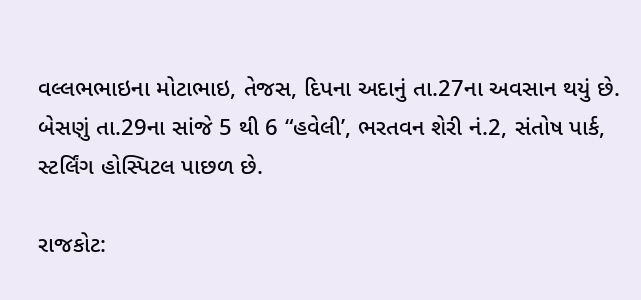વલ્લભભાઇના મોટાભાઇ, તેજસ, દિપના અદાનું તા.27ના અવસાન થયું છે. બેસણું તા.29ના સાંજે 5 થી 6 “હવેલી’, ભરતવન શેરી નં.2, સંતોષ પાર્ક, સ્ટર્લિંગ હોસ્પિટલ પાછળ છે.

રાજકોટ: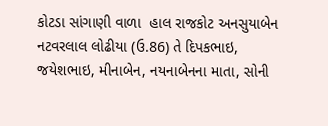કોટડા સાંગાણી વાળા  હાલ રાજકોટ અનસુયાબેન નટવરલાલ લોઢીયા (ઉ.86) તે દિપકભાઇ, જયેશભાઇ, મીનાબેન, નયનાબેનના માતા, સોની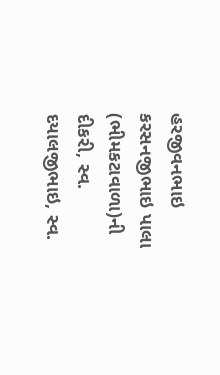હરજીવનભાઇ કરસનજીભાઇ પાલા (ભીમકટાવાળા)ની દીકરી, સ્વ. દયાલજીભાઇ, સ્વ.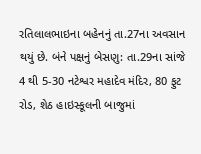રતિલાલભાઇના બહેનનું તા.27ના અવસાન થયું છે. બંને પક્ષનું બેસણુ: તા.29ના સાંજે 4 થી 5-30 નટેશ્વર મહાદેવ મંદિર, 80 ફુટ રોડ, શેઠ હાઇસ્કૂલની બાજુમાં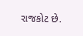રાજકોટ છે.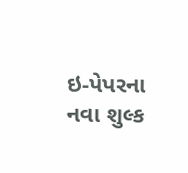ઇ-પેપરના નવા શુલ્ક